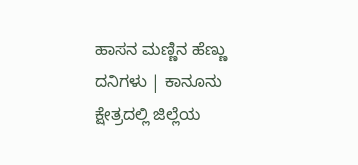ಹಾಸನ ಮಣ್ಣಿನ ಹೆಣ್ಣು ದನಿಗಳು | ಕಾನೂನು ಕ್ಷೇತ್ರದಲ್ಲಿ ಜಿಲ್ಲೆಯ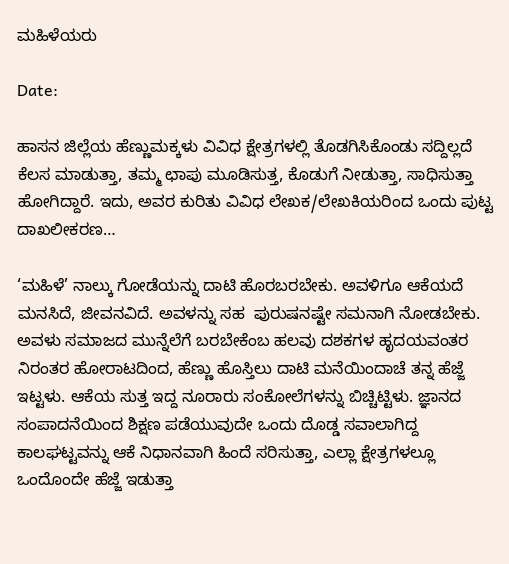ಮಹಿಳೆಯರು

Date:

ಹಾಸನ ಜಿಲ್ಲೆಯ ಹೆಣ್ಣುಮಕ್ಕಳು ವಿವಿಧ ಕ್ಷೇತ್ರಗಳಲ್ಲಿ ತೊಡಗಿಸಿಕೊಂಡು ಸದ್ದಿಲ್ಲದೆ ಕೆಲಸ ಮಾಡುತ್ತಾ, ತಮ್ಮ ಛಾಪು ಮೂಡಿಸುತ್ತ, ಕೊಡುಗೆ ನೀಡುತ್ತಾ, ಸಾಧಿಸುತ್ತಾ ಹೋಗಿದ್ದಾರೆ. ಇದು, ಅವರ ಕುರಿತು ವಿವಿಧ ಲೇಖಕ/ಲೇಖಕಿಯರಿಂದ ಒಂದು ಪುಟ್ಟ ದಾಖಲೀಕರಣ…

‘ಮಹಿಳೆ’ ನಾಲ್ಕು ಗೋಡೆಯನ್ನು ದಾಟಿ ಹೊರಬರಬೇಕು. ಅವಳಿಗೂ ಆಕೆಯದೆ ಮನಸಿದೆ, ಜೀವನವಿದೆ. ಅವಳನ್ನು ಸಹ  ಪುರುಷನಷ್ಟೇ ಸಮನಾಗಿ ನೋಡಬೇಕು. ಅವಳು ಸಮಾಜದ ಮುನ್ನೆಲೆಗೆ ಬರಬೇಕೆಂಬ ಹಲವು ದಶಕಗಳ ಹೃದಯವಂತರ ನಿರಂತರ ಹೋರಾಟದಿಂದ, ಹೆಣ್ಣು ಹೊಸ್ತಿಲು ದಾಟಿ ಮನೆಯಿಂದಾಚೆ ತನ್ನ ಹೆಜ್ಜೆ ಇಟ್ಟಳು. ಆಕೆಯ ಸುತ್ತ ಇದ್ದ ನೂರಾರು ಸಂಕೋಲೆಗಳನ್ನು ಬಿಚ್ಚಿಟ್ಟಿಳು. ಜ್ಞಾನದ ಸಂಪಾದನೆಯಿಂದ ಶಿಕ್ಷಣ ಪಡೆಯುವುದೇ ಒಂದು ದೊಡ್ಡ ಸವಾಲಾಗಿದ್ದ ಕಾಲಘಟ್ಟವನ್ನು ಆಕೆ ನಿಧಾನವಾಗಿ ಹಿಂದೆ ಸರಿಸುತ್ತಾ, ಎಲ್ಲಾ ಕ್ಷೇತ್ರಗಳಲ್ಲೂ ಒಂದೊಂದೇ ಹೆಜ್ಜೆ ಇಡುತ್ತಾ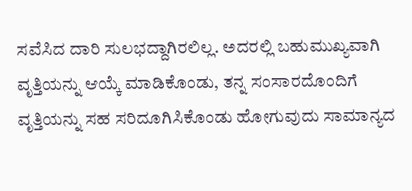ಸವೆಸಿದ ದಾರಿ ಸುಲಭದ್ದಾಗಿರಲಿಲ್ಲ. ಅದರಲ್ಲಿ ಬಹುಮುಖ್ಯವಾಗಿ ವೃತ್ತಿಯನ್ನು ಆಯ್ಕೆ ಮಾಡಿಕೊಂಡು, ತನ್ನ ಸಂಸಾರದೊಂದಿಗೆ ವೃತ್ತಿಯನ್ನು ಸಹ ಸರಿದೂಗಿಸಿಕೊಂಡು ಹೋಗುವುದು ಸಾಮಾನ್ಯದ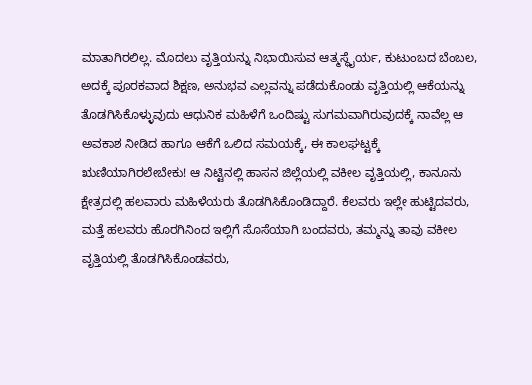ಮಾತಾಗಿರಲಿಲ್ಲ. ಮೊದಲು ವೃತ್ತಿಯನ್ನು ನಿಭಾಯಿಸುವ ಆತ್ಮಸ್ಥೈರ್ಯ, ಕುಟುಂಬದ ಬೆಂಬಲ, ಅದಕ್ಕೆ ಪೂರಕವಾದ ಶಿಕ್ಷಣ, ಅನುಭವ ಎಲ್ಲವನ್ನು ಪಡೆದುಕೊಂಡು ವೃತ್ತಿಯಲ್ಲಿ ಆಕೆಯನ್ನು ತೊಡಗಿಸಿಕೊಳ್ಳುವುದು ಆಧುನಿಕ ಮಹಿಳೆಗೆ ಒಂದಿಷ್ಟು ಸುಗಮವಾಗಿರುವುದಕ್ಕೆ ನಾವೆಲ್ಲ ಆ ಅವಕಾಶ ನೀಡಿದ ಹಾಗೂ ಆಕೆಗೆ ಒಲಿದ ಸಮಯಕ್ಕೆ, ಈ ಕಾಲಘಟ್ಟಕ್ಕೆ ಋಣಿಯಾಗಿರಲೇಬೇಕು! ಆ ನಿಟ್ಟಿನಲ್ಲಿ ಹಾಸನ ಜಿಲ್ಲೆಯಲ್ಲಿ ವಕೀಲ ವೃತ್ತಿಯಲ್ಲಿ, ಕಾನೂನು ಕ್ಷೇತ್ರದಲ್ಲಿ ಹಲವಾರು ಮಹಿಳೆಯರು ತೊಡಗಿಸಿಕೊಂಡಿದ್ದಾರೆ. ಕೆಲವರು ಇಲ್ಲೇ ಹುಟ್ಟಿದವರು, ಮತ್ತೆ ಹಲವರು ಹೊರಗಿನಿಂದ ಇಲ್ಲಿಗೆ ಸೊಸೆಯಾಗಿ ಬಂದವರು, ತಮ್ಮನ್ನು ತಾವು ವಕೀಲ ವೃತ್ತಿಯಲ್ಲಿ ತೊಡಗಿಸಿಕೊಂಡವರು,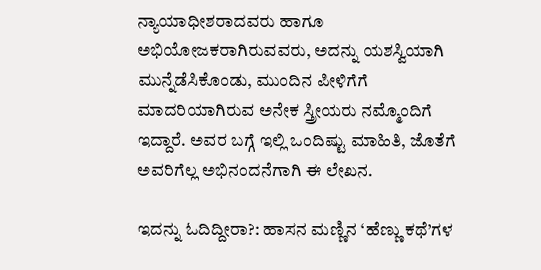ನ್ಯಾಯಾಧೀಶರಾದವರು ಹಾಗೂ ಅಭಿಯೋಜಕರಾಗಿರುವವರು, ಅದನ್ನು ಯಶಸ್ವಿಯಾಗಿ ಮುನ್ನೆಡೆಸಿಕೊಂಡು, ಮುಂದಿನ ಪೀಳಿಗೆಗೆ ಮಾದರಿಯಾಗಿರುವ ಅನೇಕ ಸ್ತ್ರೀಯರು ನಮ್ಮೊಂದಿಗೆ ಇದ್ದಾರೆ. ಅವರ ಬಗ್ಗೆ ಇಲ್ಲಿ ಒಂದಿಷ್ಟು ಮಾಹಿತಿ, ಜೊತೆಗೆ ಅವರಿಗೆಲ್ಲ ಅಭಿನಂದನೆಗಾಗಿ ಈ ಲೇಖನ.

ಇದನ್ನು ಓದಿದ್ದೀರಾ?: ಹಾಸನ ಮಣ್ಣಿನ ‘ಹೆಣ್ಣು ಕಥೆ’ಗಳ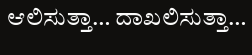ಆಲಿಸುತ್ತಾ… ದಾಖಲಿಸುತ್ತಾ…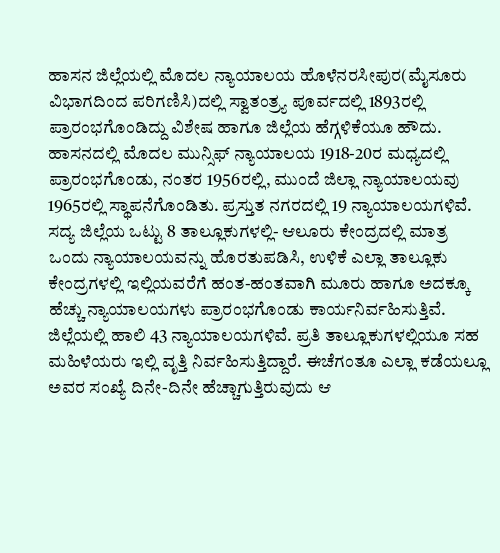ಹಾಸನ ಜಿಲ್ಲೆಯಲ್ಲಿ ಮೊದಲ ನ್ಯಾಯಾಲಯ ಹೊಳೆನರಸೀಪುರ(ಮೈಸೂರು ವಿಭಾಗದಿಂದ ಪರಿಗಣಿಸಿ)ದಲ್ಲಿ ಸ್ವಾತಂತ್ರ‍್ಯ ಪೂರ್ವದಲ್ಲಿ 1893ರಲ್ಲಿ ಪ್ರಾರಂಭಗೊಂಡಿದ್ದು ವಿಶೇಷ ಹಾಗೂ ಜಿಲ್ಲೆಯ ಹೆಗ್ಗಳಿಕೆಯೂ ಹೌದು. ಹಾಸನದಲ್ಲಿ ಮೊದಲ ಮುನ್ಸಿಫ್ ನ್ಯಾಯಾಲಯ 1918-20ರ ಮಧ್ಯದಲ್ಲಿ ಪ್ರಾರಂಭಗೊಂಡು, ನಂತರ 1956ರಲ್ಲಿ, ಮುಂದೆ ಜಿಲ್ಲಾ ನ್ಯಾಯಾಲಯವು 1965ರಲ್ಲಿ ಸ್ಥಾಪನೆಗೊಂಡಿತು. ಪ್ರಸ್ತುತ ನಗರದಲ್ಲಿ 19 ನ್ಯಾಯಾಲಯಗಳಿವೆ. ಸದ್ಯ ಜಿಲ್ಲೆಯ ಒಟ್ಟು 8 ತಾಲ್ಲೂಕುಗಳಲ್ಲಿ- ಆಲೂರು ಕೇಂದ್ರದಲ್ಲಿ ಮಾತ್ರ ಒಂದು ನ್ಯಾಯಾಲಯವನ್ನು ಹೊರತುಪಡಿಸಿ, ಉಳಿಕೆ ಎಲ್ಲಾ ತಾಲ್ಲೂಕು ಕೇಂದ್ರಗಳಲ್ಲಿ ಇಲ್ಲಿಯವರೆಗೆ ಹಂತ-ಹಂತವಾಗಿ ಮೂರು ಹಾಗೂ ಅದಕ್ಕೂ ಹೆಚ್ಚು ನ್ಯಾಯಾಲಯಗಳು ಪ್ರಾರಂಭಗೊಂಡು ಕಾರ್ಯನಿರ್ವಹಿಸುತ್ತಿವೆ. ಜಿಲ್ಲೆಯಲ್ಲಿ ಹಾಲಿ 43 ನ್ಯಾಯಾಲಯಗಳಿವೆ. ಪ್ರತಿ ತಾಲ್ಲೂಕುಗಳಲ್ಲಿಯೂ ಸಹ ಮಹಿಳೆಯರು ಇಲ್ಲಿ ವೃತ್ತಿ ನಿರ್ವಹಿಸುತ್ತಿದ್ದಾರೆ. ಈಚೆಗಂತೂ ಎಲ್ಲಾ ಕಡೆಯಲ್ಲೂ ಅವರ ಸಂಖ್ಯೆ ದಿನೇ-ದಿನೇ ಹೆಚ್ಚಾಗುತ್ತಿರುವುದು ಆ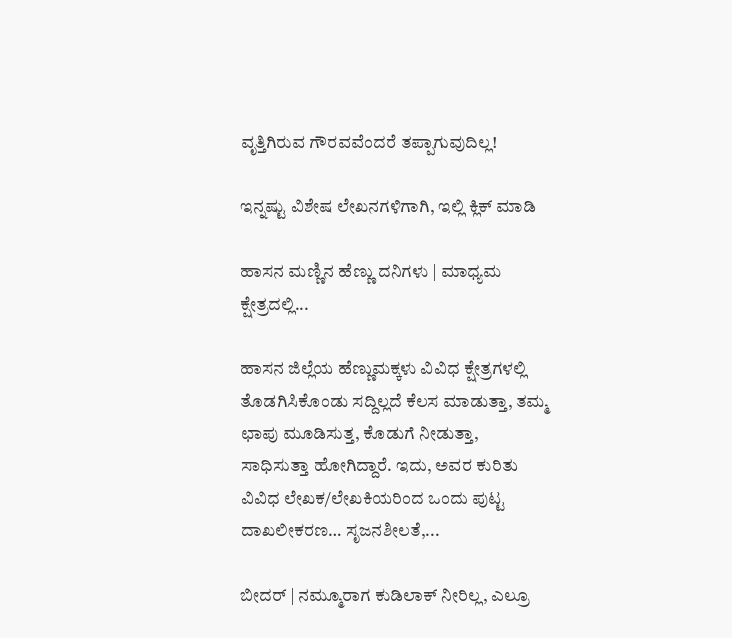ವೃತ್ತಿಗಿರುವ ಗೌರವವೆಂದರೆ ತಪ್ಪಾಗುವುದಿಲ್ಲ!

ಇನ್ನಷ್ಟು ವಿಶೇಷ ಲೇಖನಗಳಿಗಾಗಿ, ಇಲ್ಲಿ ಕ್ಲಿಕ್ ಮಾಡಿ

ಹಾಸನ ಮಣ್ಣಿನ ಹೆಣ್ಣು ದನಿಗಳು | ಮಾಧ್ಯಮ ಕ್ಷೇತ್ರದಲ್ಲಿ...

ಹಾಸನ ಜಿಲ್ಲೆಯ ಹೆಣ್ಣುಮಕ್ಕಳು ವಿವಿಧ ಕ್ಷೇತ್ರಗಳಲ್ಲಿ ತೊಡಗಿಸಿಕೊಂಡು ಸದ್ದಿಲ್ಲದೆ ಕೆಲಸ ಮಾಡುತ್ತಾ, ತಮ್ಮ ಛಾಪು ಮೂಡಿಸುತ್ತ, ಕೊಡುಗೆ ನೀಡುತ್ತಾ, ಸಾಧಿಸುತ್ತಾ ಹೋಗಿದ್ದಾರೆ. ಇದು, ಅವರ ಕುರಿತು ವಿವಿಧ ಲೇಖಕ/ಲೇಖಕಿಯರಿಂದ ಒಂದು ಪುಟ್ಟ ದಾಖಲೀಕರಣ… ಸೃಜನಶೀಲತೆ,...

ಬೀದರ್ | ನಮ್ಮೂರಾಗ ಕುಡಿಲಾಕ್ ನೀರಿಲ್ಲ, ಎಲ್ರೂ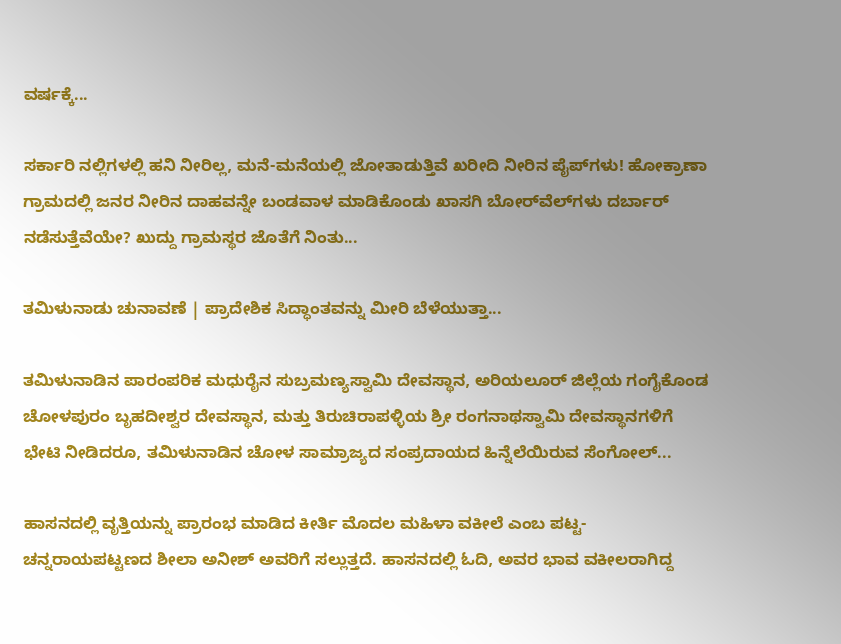ವರ್ಷಕ್ಕೆ...

ಸರ್ಕಾರಿ ನಲ್ಲಿಗಳಲ್ಲಿ ಹನಿ ನೀರಿಲ್ಲ, ಮನೆ-ಮನೆಯಲ್ಲಿ ಜೋತಾಡುತ್ತಿವೆ ಖರೀದಿ ನೀರಿನ ಪೈಪ್‌ಗಳು! ಹೋಕ್ರಾಣಾ ಗ್ರಾಮದಲ್ಲಿ ಜನರ ನೀರಿನ ದಾಹವನ್ನೇ ಬಂಡವಾಳ ಮಾಡಿಕೊಂಡು ಖಾಸಗಿ ಬೋರ್‌ವೆಲ್‌ಗಳು ದರ್ಬಾರ್‌ ನಡೆಸುತ್ತೆವೆಯೇ? ಖುದ್ದು ಗ್ರಾಮಸ್ಥರ ಜೊತೆಗೆ ನಿಂತು...

ತಮಿಳುನಾಡು ಚುನಾವಣೆ | ಪ್ರಾದೇಶಿಕ ಸಿದ್ಧಾಂತವನ್ನು ಮೀರಿ ಬೆಳೆಯುತ್ತಾ...

ತಮಿಳುನಾಡಿನ ಪಾರಂಪರಿಕ ಮಧುರೈನ ಸುಬ್ರಮಣ್ಯಸ್ವಾಮಿ ದೇವಸ್ಥಾನ, ಅರಿಯಲೂರ್ ಜಿಲ್ಲೆಯ ಗಂಗೈಕೊಂಡ ಚೋಳಪುರಂ ಬೃಹದೀಶ್ವರ ದೇವಸ್ಥಾನ, ಮತ್ತು ತಿರುಚಿರಾಪಳ್ಳಿಯ ಶ್ರೀ ರಂಗನಾಥಸ್ವಾಮಿ ದೇವಸ್ಥಾನಗಳಿಗೆ ಭೇಟಿ ನೀಡಿದರೂ, ತಮಿಳುನಾಡಿನ ಚೋಳ ಸಾಮ್ರಾಜ್ಯದ ಸಂಪ್ರದಾಯದ ಹಿನ್ನೆಲೆಯಿರುವ ಸೆಂಗೋಲ್...

ಹಾಸನದಲ್ಲಿ ವೃತ್ತಿಯನ್ನು ಪ್ರಾರಂಭ ಮಾಡಿದ ಕೀರ್ತಿ ಮೊದಲ ಮಹಿಳಾ ವಕೀಲೆ ಎಂಬ ಪಟ್ಟ- ಚನ್ನರಾಯಪಟ್ಟಣದ ಶೀಲಾ ಅನೀಶ್ ಅವರಿಗೆ ಸಲ್ಲುತ್ತದೆ. ಹಾಸನದಲ್ಲಿ ಓದಿ, ಅವರ ಭಾವ ವಕೀಲರಾಗಿದ್ದ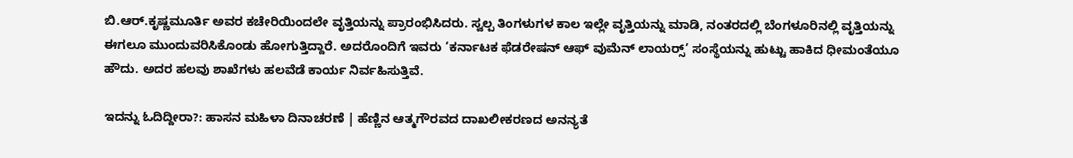ಬಿ.ಆರ್.ಕೃಷ್ಣಮೂರ್ತಿ ಅವರ ಕಚೇರಿಯಿಂದಲೇ ವೃತ್ತಿಯನ್ನು ಪ್ರಾರಂಭಿಸಿದರು. ಸ್ವಲ್ಪ ತಿಂಗಳುಗಳ ಕಾಲ ಇಲ್ಲೇ ವೃತ್ತಿಯನ್ನು ಮಾಡಿ, ನಂತರದಲ್ಲಿ ಬೆಂಗಳೂರಿನಲ್ಲಿ ವೃತ್ತಿಯನ್ನು ಈಗಲೂ ಮುಂದುವರಿಸಿಕೊಂಡು ಹೋಗುತ್ತಿದ್ದಾರೆ. ಅದರೊಂದಿಗೆ ಇವರು ‘ಕರ್ನಾಟಕ ಫೆಡರೇಷನ್ ಆಫ್ ವುಮೆನ್ ಲಾಯರ‍್ಸ್’ ಸಂಸ್ಥೆಯನ್ನು ಹುಟ್ಟು ಹಾಕಿದ ಧೀಮಂತೆಯೂ ಹೌದು. ಅದರ ಹಲವು ಶಾಖೆಗಳು ಹಲವೆಡೆ ಕಾರ್ಯ ನಿರ್ವಹಿಸುತ್ತಿವೆ.

ಇದನ್ನು ಓದಿದ್ದೀರಾ?: ಹಾಸನ ಮಹಿಳಾ ದಿನಾಚರಣೆ | ಹೆಣ್ಣಿನ ಆತ್ಮಗೌರವದ ದಾಖಲೀಕರಣದ ಅನನ್ಯತೆ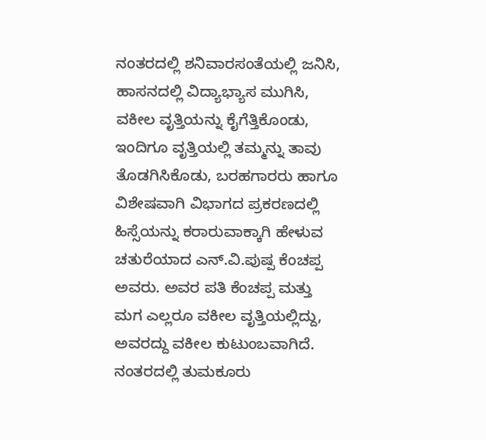ನಂತರದಲ್ಲಿ ಶನಿವಾರಸಂತೆಯಲ್ಲಿ ಜನಿಸಿ, ಹಾಸನದಲ್ಲಿ ವಿದ್ಯಾಭ್ಯಾಸ ಮುಗಿಸಿ, ವಕೀಲ ವೃತ್ತಿಯನ್ನು ಕೈಗೆತ್ತಿಕೊಂಡು,  ಇಂದಿಗೂ ವೃತ್ತಿಯಲ್ಲಿ ತಮ್ಮನ್ನು ತಾವು ತೊಡಗಿಸಿಕೊಡು, ಬರಹಗಾರರು ಹಾಗೂ ವಿಶೇಷವಾಗಿ ವಿಭಾಗದ ಪ್ರಕರಣದಲ್ಲಿ ಹಿಸ್ಸೆಯನ್ನು ಕರಾರುವಾಕ್ಕಾಗಿ ಹೇಳುವ ಚತುರೆಯಾದ ಎನ್.ವಿ.ಪುಷ್ಪ ಕೆಂಚಪ್ಪ ಅವರು. ಅವರ ಪತಿ ಕೆಂಚಪ್ಪ ಮತ್ತು ಮಗ ಎಲ್ಲರೂ ವಕೀಲ ವೃತ್ತಿಯಲ್ಲಿದ್ದು, ಅವರದ್ದು ವಕೀಲ ಕುಟುಂಬವಾಗಿದೆ. ನಂತರದಲ್ಲಿ ತುಮಕೂರು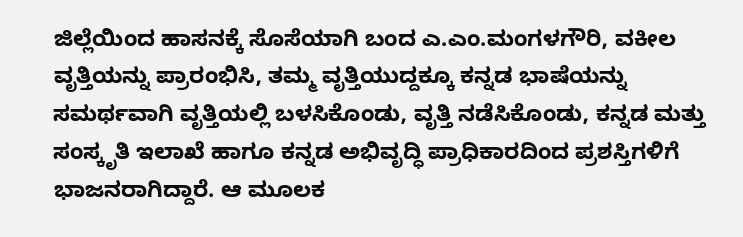ಜಿಲ್ಲೆಯಿಂದ ಹಾಸನಕ್ಕೆ ಸೊಸೆಯಾಗಿ ಬಂದ ಎ.ಎಂ.ಮಂಗಳಗೌರಿ, ವಕೀಲ ವೃತ್ತಿಯನ್ನು ಪ್ರಾರಂಭಿಸಿ, ತಮ್ಮ ವೃತ್ತಿಯುದ್ದಕ್ಕೂ ಕನ್ನಡ ಭಾಷೆಯನ್ನು  ಸಮರ್ಥವಾಗಿ ವೃತ್ತಿಯಲ್ಲಿ ಬಳಸಿಕೊಂಡು, ವೃತ್ತಿ ನಡೆಸಿಕೊಂಡು, ಕನ್ನಡ ಮತ್ತು ಸಂಸ್ಕೃತಿ ಇಲಾಖೆ ಹಾಗೂ ಕನ್ನಡ ಅಭಿವೃದ್ಧಿ ಪ್ರಾಧಿಕಾರದಿಂದ ಪ್ರಶಸ್ತಿಗಳಿಗೆ ಭಾಜನರಾಗಿದ್ದಾರೆ. ಆ ಮೂಲಕ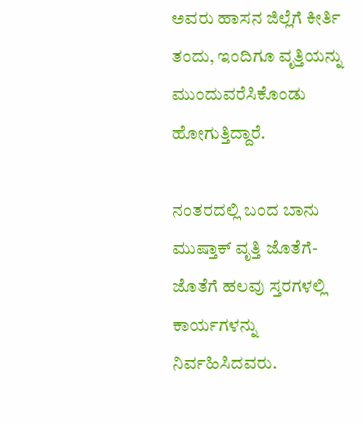ಅವರು ಹಾಸನ ಜಿಲ್ಲೆಗೆ ಕೀರ್ತಿ ತಂದು, ಇಂದಿಗೂ ವೃತ್ತಿಯನ್ನು ಮುಂದುವರೆಸಿಕೊಂಡು ಹೋಗುತ್ತಿದ್ದಾರೆ.

ನಂತರದಲ್ಲಿ ಬಂದ ಬಾನು ಮುಷ್ತಾಕ್ ವೃತ್ತಿ ಜೊತೆಗೆ-ಜೊತೆಗೆ ಹಲವು ಸ್ತರಗಳಲ್ಲಿ ಕಾರ್ಯಗಳನ್ನು ನಿರ್ವಹಿಸಿದವರು.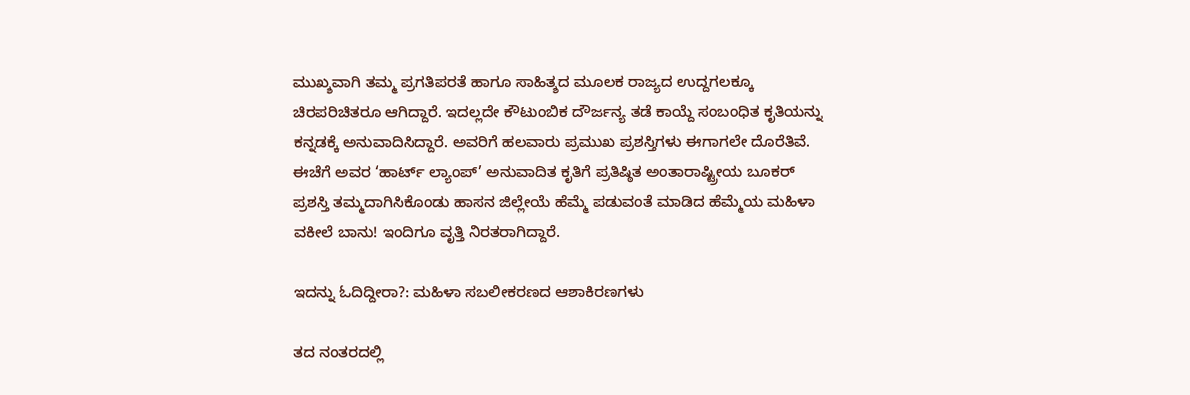ಮುಖ್ಶವಾಗಿ ತಮ್ಮ ಪ್ರಗತಿಪರತೆ ಹಾಗೂ ಸಾಹಿತ್ಶದ ಮೂಲಕ ರಾಜ್ಯದ ಉದ್ದಗಲಕ್ಕೂ ಚಿರಪರಿಚಿತರೂ ಆಗಿದ್ದಾರೆ. ಇದಲ್ಲದೇ ಕೌಟುಂಬಿಕ ದೌರ್ಜನ್ಯ ತಡೆ ಕಾಯ್ದೆ ಸಂಬಂಧಿತ ಕೃತಿಯನ್ನು ಕನ್ನಡಕ್ಕೆ ಅನುವಾದಿಸಿದ್ದಾರೆ. ಅವರಿಗೆ ಹಲವಾರು ಪ್ರಮುಖ ಪ್ರಶಸ್ತಿಗಳು ಈಗಾಗಲೇ ದೊರೆತಿವೆ. ಈಚೆಗೆ ಅವರ ‘ಹಾರ್ಟ್ ಲ್ಯಾಂಪ್’ ಅನುವಾದಿತ ಕೃತಿಗೆ ಪ್ರತಿಷ್ಠಿತ ಅಂತಾರಾಷ್ಟ್ರೀಯ ಬೂಕರ್ ಪ್ರಶಸ್ತಿ ತಮ್ಮದಾಗಿಸಿಕೊಂಡು ಹಾಸನ ಜಿಲ್ಲೇಯೆ ಹೆಮ್ಮೆ ಪಡುವಂತೆ ಮಾಡಿದ ಹೆಮ್ಮೆಯ ಮಹಿಳಾ ವಕೀಲೆ ಬಾನು! ಇಂದಿಗೂ ವೃತ್ತಿ ನಿರತರಾಗಿದ್ದಾರೆ.

ಇದನ್ನು ಓದಿದ್ದೀರಾ?: ಮಹಿಳಾ ಸಬಲೀಕರಣದ ಆಶಾಕಿರಣಗಳು

ತದ ನಂತರದಲ್ಲಿ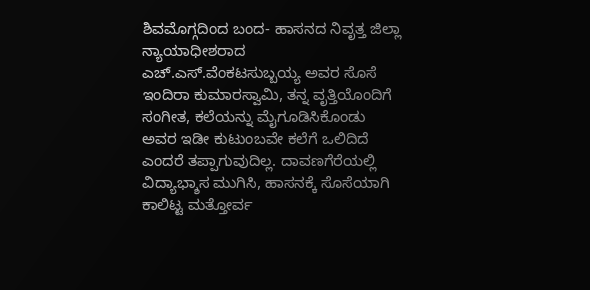ಶಿವಮೊಗ್ಗದಿಂದ ಬಂದ- ಹಾಸನದ ನಿವೃತ್ತ ಜಿಲ್ಲಾ ನ್ಯಾಯಾಧೀಶರಾದ ಎಚ್.ಎಸ್.ವೆಂಕಟಸುಬ್ಬಯ್ಯ ಅವರ ಸೊಸೆ ಇಂದಿರಾ ಕುಮಾರಸ್ವಾಮಿ, ತನ್ನ ವೃತ್ತಿಯೊಂದಿಗೆ ಸಂಗೀತ, ಕಲೆಯನ್ನು ಮೈಗೂಡಿಸಿಕೊಂಡು ಅವರ ಇಡೀ ಕುಟುಂಬವೇ ಕಲೆಗೆ ಒಲಿದಿದೆ ಎಂದರೆ ತಪ್ಪಾಗುವುದಿಲ್ಲ. ದಾವಣಗೆರೆಯಲ್ಲಿ ವಿದ್ಯಾಭ್ಶಾಸ ಮುಗಿಸಿ, ಹಾಸನಕ್ಕೆ ಸೊಸೆಯಾಗಿ ಕಾಲಿಟ್ಟ ಮತ್ತೋರ್ವ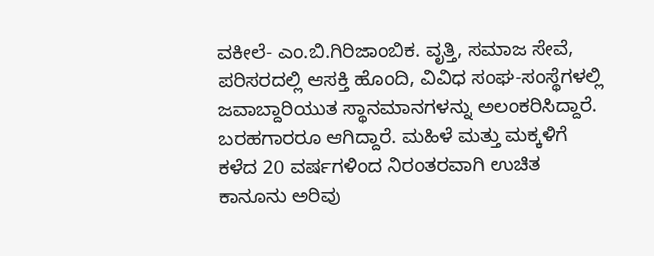ವಕೀಲೆ- ಎಂ.ಬಿ.ಗಿರಿಜಾಂಬಿಕ. ವೃತ್ತಿ, ಸಮಾಜ ಸೇವೆ, ಪರಿಸರದಲ್ಲಿ ಆಸಕ್ತಿ ಹೊಂದಿ, ವಿವಿಧ ಸಂಘ-ಸಂಸ್ಥೆಗಳಲ್ಲಿ ಜವಾಬ್ದಾರಿಯುತ ಸ್ಥಾನಮಾನಗಳನ್ನು ಅಲಂಕರಿಸಿದ್ದಾರೆ. ಬರಹಗಾರರೂ ಆಗಿದ್ದಾರೆ. ಮಹಿಳೆ ಮತ್ತು ಮಕ್ಕಳಿಗೆ ಕಳೆದ 20 ವರ್ಷಗಳಿಂದ ನಿರಂತರವಾಗಿ ಉಚಿತ ಕಾನೂನು ಅರಿವು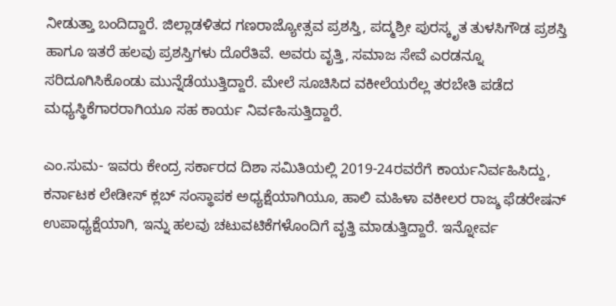ನೀಡುತ್ತಾ ಬಂದಿದ್ದಾರೆ. ಜಿಲ್ಲಾಡಳಿತದ ಗಣರಾಜ್ಯೋತ್ಸವ ಪ್ರಶಸ್ತಿ, ಪದ್ಮಶ್ರೀ ಪುರಸ್ಕೃತ ತುಳಸಿಗೌಡ ಪ್ರಶಸ್ತಿ ಹಾಗೂ ಇತರೆ ಹಲವು ಪ್ರಶಸ್ತಿಗಳು ದೊರೆತಿವೆ. ಅವರು ವೃತ್ತಿ, ಸಮಾಜ ಸೇವೆ ಎರಡನ್ನೂ ಸರಿದೂಗಿಸಿಕೊಂಡು ಮುನ್ನೆಡೆಯುತ್ತಿದ್ದಾರೆ. ಮೇಲೆ ಸೂಚಿಸಿದ ವಕೀಲೆಯರೆಲ್ಲ ತರಬೇತಿ ಪಡೆದ ಮಧ್ಯಸ್ಥಿಕೆಗಾರರಾಗಿಯೂ ಸಹ ಕಾರ್ಯ ನಿರ್ವಹಿಸುತ್ತಿದ್ದಾರೆ.

ಎಂ.ಸುಮ- ಇವರು ಕೇಂದ್ರ ಸರ್ಕಾರದ ದಿಶಾ ಸಮಿತಿಯಲ್ಲಿ 2019-24ರವರೆಗೆ ಕಾರ್ಯನಿರ್ವಹಿಸಿದ್ದು, ಕರ್ನಾಟಕ ಲೇಡೀಸ್ ಕ್ಲಬ್ ಸಂಸ್ಥಾಪಕ ಅಧ್ಯಕ್ಷೆಯಾಗಿಯೂ, ಹಾಲಿ ಮಹಿಳಾ ವಕೀಲರ ರಾಜ್ಶ ಫೆಡರೇಷನ್ ಉಪಾಧ್ಯಕ್ಷೆಯಾಗಿ, ಇನ್ನು ಹಲವು ಚಟುವಟಿಕೆಗಳೊಂದಿಗೆ ವೃತ್ತಿ ಮಾಡುತ್ತಿದ್ದಾರೆ. ಇನ್ನೋರ್ವ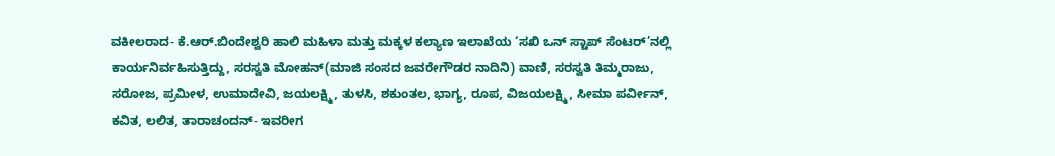ವಕೀಲರಾದ- ಕೆ.ಆರ್.ಬಿಂದೇಶ್ವರಿ ಹಾಲಿ ಮಹಿಳಾ ಮತ್ತು ಮಕ್ಕಳ ಕಲ್ಯಾಣ ಇಲಾಖೆಯ ‘ಸಖಿ ಒನ್ ಸ್ಟಾಪ್ ಸೆಂಟರ್’ನಲ್ಲಿ ಕಾರ್ಯನಿರ್ವಹಿಸುತ್ತಿದ್ದು, ಸರಸ್ವತಿ ಮೋಹನ್(ಮಾಜಿ ಸಂಸದ ಜವರೇಗೌಡರ ನಾದಿನಿ) ವಾಣಿ, ಸರಸ್ವತಿ ತಿಮ್ಮರಾಜು, ಸರೋಜ, ಪ್ರಮೀಳ, ಉಮಾದೇವಿ, ಜಯಲಕ್ಷ್ಮಿ, ತುಳಸಿ, ಶಕುಂತಲ, ಭಾಗ್ಯ, ರೂಪ, ವಿಜಯಲಕ್ಷ್ಮಿ, ಸೀಮಾ ಪರ್ವೀನ್, ಕವಿತ, ಲಲಿತ, ತಾರಾಚಂದನ್- ಇವರೀಗ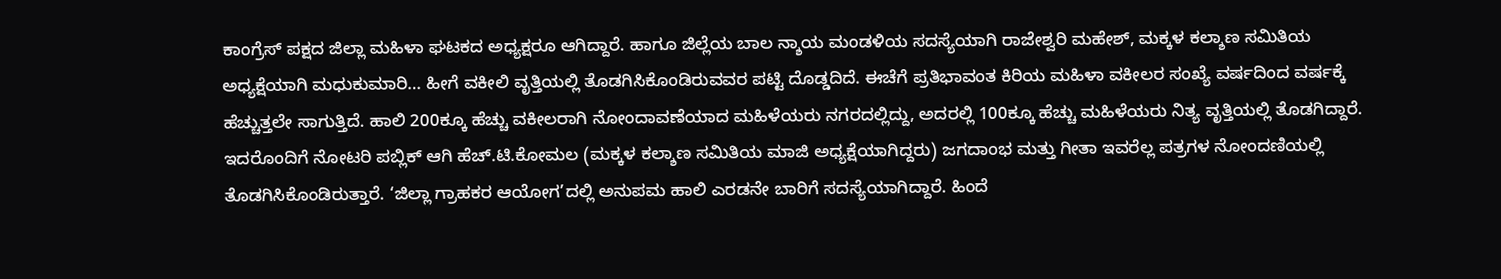ಕಾಂಗ್ರೆಸ್ ಪಕ್ಷದ ಜಿಲ್ಲಾ ಮಹಿಳಾ ಘಟಕದ ಅಧ್ಯಕ್ಷರೂ ಆಗಿದ್ದಾರೆ. ಹಾಗೂ ಜಿಲ್ಲೆಯ ಬಾಲ ನ್ಶಾಯ ಮಂಡಳಿಯ ಸದಸ್ಯೆಯಾಗಿ ರಾಜೇಶ್ವರಿ ಮಹೇಶ್, ಮಕ್ಕಳ ಕಲ್ಶಾಣ ಸಮಿತಿಯ ಅಧ್ಯಕ್ಷೆಯಾಗಿ ಮಧುಕುಮಾರಿ… ಹೀಗೆ ವಕೀಲಿ ವೃತ್ತಿಯಲ್ಲಿ ತೊಡಗಿಸಿಕೊಂಡಿರುವವರ ಪಟ್ಟಿ ದೊಡ್ಡದಿದೆ. ಈಚೆಗೆ ಪ್ರತಿಭಾವಂತ ಕಿರಿಯ ಮಹಿಳಾ ವಕೀಲರ ಸಂಖ್ಯೆ ವರ್ಷದಿಂದ ವರ್ಷಕ್ಕೆ ಹೆಚ್ಚುತ್ತಲೇ ಸಾಗುತ್ತಿದೆ. ಹಾಲಿ 200ಕ್ಕೂ ಹೆಚ್ಚು ವಕೀಲರಾಗಿ ನೋಂದಾವಣೆಯಾದ ಮಹಿಳೆಯರು ನಗರದಲ್ಲಿದ್ದು, ಅದರಲ್ಲಿ 100ಕ್ಕೂ ಹೆಚ್ಚು ಮಹಿಳೆಯರು ನಿತ್ಯ ವೃತ್ತಿಯಲ್ಲಿ ತೊಡಗಿದ್ದಾರೆ. ಇದರೊಂದಿಗೆ ನೋಟರಿ ಪಬ್ಲಿಕ್ ಆಗಿ ಹೆಚ್.ಟಿ.ಕೋಮಲ (ಮಕ್ಕಳ ಕಲ್ಶಾಣ ಸಮಿತಿಯ ಮಾಜಿ ಅಧ್ಯಕ್ಷೆಯಾಗಿದ್ದರು) ಜಗದಾಂಭ ಮತ್ತು ಗೀತಾ ಇವರೆಲ್ಲ ಪತ್ರಗಳ ನೋಂದಣಿಯಲ್ಲಿ ತೊಡಗಿಸಿಕೊಂಡಿರುತ್ತಾರೆ. ‘ಜಿಲ್ಲಾ ಗ್ರಾಹಕರ ಆಯೋಗ’ದಲ್ಲಿ ಅನುಪಮ ಹಾಲಿ ಎರಡನೇ ಬಾರಿಗೆ ಸದಸ್ಯೆಯಾಗಿದ್ದಾರೆ. ಹಿಂದೆ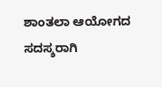ಶಾಂತಲಾ ಆಯೋಗದ  ಸದಸ್ಶರಾಗಿ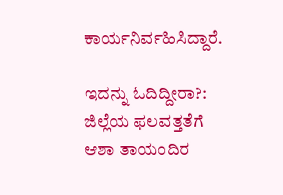ಕಾರ್ಯನಿರ್ವಹಿಸಿದ್ದಾರೆ.

ಇದನ್ನು ಓದಿದ್ದೀರಾ?: ಜಿಲ್ಲೆಯ ಫಲವತ್ತತೆಗೆ ಆಶಾ ತಾಯಂದಿರ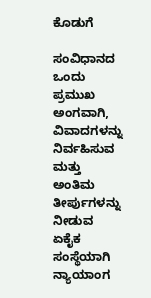ಕೊಡುಗೆ

ಸಂವಿಧಾನದ ಒಂದು ಪ್ರಮುಖ ಅಂಗವಾಗಿ, ವಿವಾದಗಳನ್ನು ನಿರ್ವಹಿಸುವ ಮತ್ತು ಅಂತಿಮ ತೀರ್ಪುಗಳನ್ನು ನೀಡುವ ಏಕೈಕ ಸಂಸ್ಥೆಯಾಗಿ ನ್ಯಾಯಾಂಗ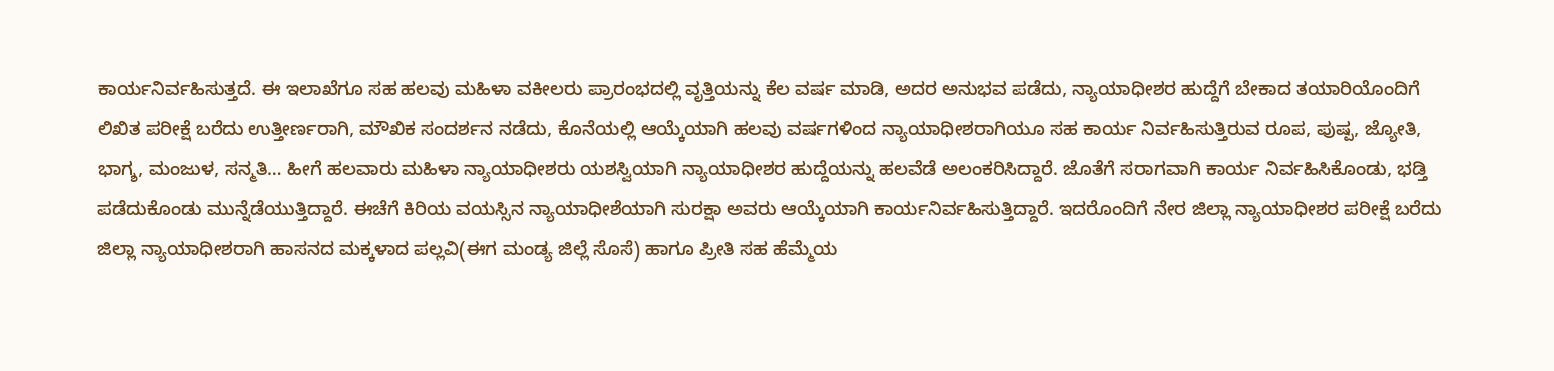ಕಾರ್ಯನಿರ್ವಹಿಸುತ್ತದೆ. ಈ ಇಲಾಖೆಗೂ ಸಹ ಹಲವು ಮಹಿಳಾ ವಕೀಲರು ಪ್ರಾರಂಭದಲ್ಲಿ ವೃತ್ತಿಯನ್ನು ಕೆಲ ವರ್ಷ ಮಾಡಿ, ಅದರ ಅನುಭವ ಪಡೆದು, ನ್ಯಾಯಾಧೀಶರ ಹುದ್ದೆಗೆ ಬೇಕಾದ ತಯಾರಿಯೊಂದಿಗೆ ಲಿಖಿತ ಪರೀಕ್ಷೆ ಬರೆದು ಉತ್ತೀರ್ಣರಾಗಿ, ಮೌಖಿಕ ಸಂದರ್ಶನ ನಡೆದು, ಕೊನೆಯಲ್ಲಿ ಆಯ್ಕೆಯಾಗಿ ಹಲವು ವರ್ಷಗಳಿಂದ ನ್ಯಾಯಾಧೀಶರಾಗಿಯೂ ಸಹ ಕಾರ್ಯ ನಿರ್ವಹಿಸುತ್ತಿರುವ ರೂಪ, ಪುಷ್ಪ, ಜ್ಯೋತಿ, ಭಾಗ್ಶ, ಮಂಜುಳ, ಸನ್ಮತಿ… ಹೀಗೆ ಹಲವಾರು ಮಹಿಳಾ ನ್ಯಾಯಾಧೀಶರು ಯಶಸ್ವಿಯಾಗಿ ನ್ಯಾಯಾಧೀಶರ ಹುದ್ದೆಯನ್ನು ಹಲವೆಡೆ ಅಲಂಕರಿಸಿದ್ದಾರೆ. ಜೊತೆಗೆ ಸರಾಗವಾಗಿ ಕಾರ್ಯ ನಿರ್ವಹಿಸಿಕೊಂಡು, ಭಡ್ತಿ ಪಡೆದುಕೊಂಡು ಮುನ್ನೆಡೆಯುತ್ತಿದ್ದಾರೆ. ಈಚೆಗೆ ಕಿರಿಯ ವಯಸ್ಸಿನ ನ್ಯಾಯಾಧೀಶೆಯಾಗಿ ಸುರಕ್ಷಾ ಅವರು ಆಯ್ಕೆಯಾಗಿ ಕಾರ್ಯನಿರ್ವಹಿಸುತ್ತಿದ್ದಾರೆ. ಇದರೊಂದಿಗೆ ನೇರ ಜಿಲ್ಲಾ ನ್ಯಾಯಾಧೀಶರ ಪರೀಕ್ಷೆ ಬರೆದು ಜಿಲ್ಲಾ ನ್ಯಾಯಾಧೀಶರಾಗಿ ಹಾಸನದ ಮಕ್ಕಳಾದ ಪಲ್ಲವಿ(ಈಗ ಮಂಡ್ಯ ಜಿಲ್ಲೆ ಸೊಸೆ) ಹಾಗೂ ಪ್ರೀತಿ ಸಹ ಹೆಮ್ಮೆಯ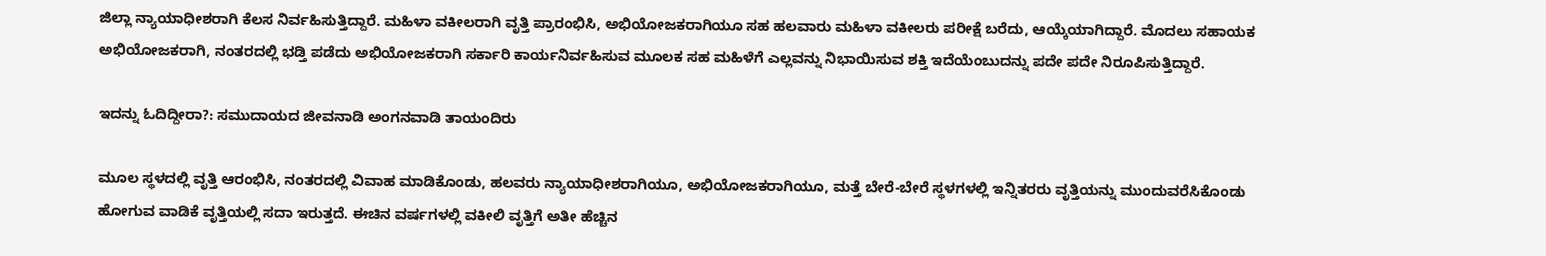ಜಿಲ್ಲಾ ನ್ಯಾಯಾಧೀಶರಾಗಿ ಕೆಲಸ ನಿರ್ವಹಿಸುತ್ತಿದ್ದಾರೆ. ಮಹಿಳಾ ವಕೀಲರಾಗಿ ವೃತ್ತಿ ಪ್ರಾರಂಭಿಸಿ, ಅಭಿಯೋಜಕರಾಗಿಯೂ ಸಹ ಹಲವಾರು ಮಹಿಳಾ ವಕೀಲರು ಪರೀಕ್ಷೆ ಬರೆದು, ಆಯ್ಕೆಯಾಗಿದ್ದಾರೆ. ಮೊದಲು ಸಹಾಯಕ ಅಭಿಯೋಜಕರಾಗಿ, ನಂತರದಲ್ಲಿ ಭಡ್ತಿ ಪಡೆದು ಅಭಿಯೋಜಕರಾಗಿ ಸರ್ಕಾರಿ ಕಾರ್ಯನಿರ್ವಹಿಸುವ ಮೂಲಕ ಸಹ ಮಹಿಳೆಗೆ ಎಲ್ಲವನ್ನು ನಿಭಾಯಿಸುವ ಶಕ್ತಿ ಇದೆಯೆಂಬುದನ್ನು ಪದೇ ಪದೇ ನಿರೂಪಿಸುತ್ತಿದ್ದಾರೆ.

ಇದನ್ನು ಓದಿದ್ದೀರಾ?: ಸಮುದಾಯದ ಜೀವನಾಡಿ ಅಂಗನವಾಡಿ ತಾಯಂದಿರು

ಮೂಲ ಸ್ಥಳದಲ್ಲಿ ವೃತ್ತಿ ಆರಂಭಿಸಿ, ನಂತರದಲ್ಲಿ ವಿವಾಹ ಮಾಡಿಕೊಂಡು, ಹಲವರು ನ್ಯಾಯಾಧೀಶರಾಗಿಯೂ, ಅಭಿಯೋಜಕರಾಗಿಯೂ, ಮತ್ತೆ ಬೇರೆ-ಬೇರೆ ಸ್ಥಳಗಳಲ್ಲಿ ಇನ್ನಿತರರು ವೃತ್ತಿಯನ್ನು ಮುಂದುವರೆಸಿಕೊಂಡು ಹೋಗುವ ವಾಡಿಕೆ ವೃತ್ತಿಯಲ್ಲಿ ಸದಾ ಇರುತ್ತದೆ. ಈಚಿನ ವರ್ಷಗಳಲ್ಲಿ ವಕೀಲಿ ವೃತ್ತಿಗೆ ಅತೀ ಹೆಚ್ಚಿನ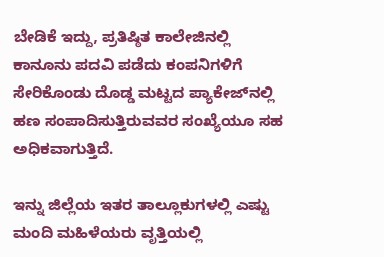ಬೇಡಿಕೆ ಇದ್ದು, ಪ್ರತಿಷ್ಠಿತ ಕಾಲೇಜಿನಲ್ಲಿ  ಕಾನೂನು ಪದವಿ ಪಡೆದು ಕಂಪನಿಗಳಿಗೆ ಸೇರಿಕೊಂಡು ದೊಡ್ಡ ಮಟ್ಟದ ಪ್ಯಾಕೇಜ್‌ನಲ್ಲಿ ಹಣ ಸಂಪಾದಿಸುತ್ತಿರುವವರ ಸಂಖ್ಯೆಯೂ ಸಹ ಅಧಿಕವಾಗುತ್ತಿದೆ.

ಇನ್ನು ಜಿಲ್ಲೆಯ ಇತರ ತಾಲ್ಲೂಕುಗಳಲ್ಲಿ ಎಷ್ಟು ಮಂದಿ ಮಹಿಳೆಯರು ವೃತ್ತಿಯಲ್ಲಿ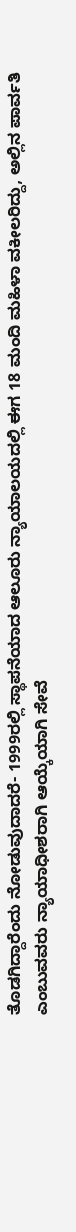ತೊಡಗಿದ್ದಾರೆಂದು ನೋಡುವುದಾದರೆ- 1999ರಲ್ಲಿ ಸ್ಥಾಪನೆಯಾದ ಆಲೂರು ನ್ಯಾಯಾಲಯದಲ್ಲಿ ಈಗ 18 ಮಂದಿ ಮಹಿಳಾ ವಕೀಲರಿದ್ದು, ಅಲ್ಲಿನ ಪಾರ್ವತಿ ಎಂಬುವವರು ನ್ಯಾಯಾಧೀಶರಾಗಿ ಆಯ್ಕೆಯಾಗಿ ಸೇವೆ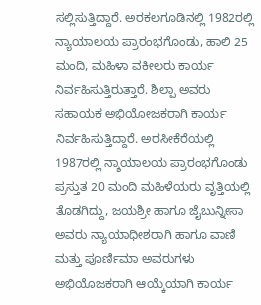ಸಲ್ಲಿಸುತ್ತಿದ್ದಾರೆ. ಅರಕಲಗೂಡಿನಲ್ಲಿ 1982ರಲ್ಲಿ ನ್ಯಾಯಾಲಯ ಪ್ರಾರಂಭಗೊಂಡು, ಹಾಲಿ 25 ಮಂದಿ, ಮಹಿಳಾ ವಕೀಲರು ಕಾರ್ಯ ನಿರ್ವಹಿಸುತ್ತಿರುತ್ತಾರೆ. ಶಿಲ್ಪಾ ಅವರು ಸಹಾಯಕ ಅಭಿಯೋಜಕರಾಗಿ ಕಾರ್ಯ ನಿರ್ವಹಿಸುತ್ತಿದ್ದಾರೆ. ಅರಸೀಕೆರೆಯಲ್ಲಿ 1987ರಲ್ಲಿ ನ್ಶಾಯಾಲಯ ಪ್ರಾರಂಭಗೊಂಡು ಪ್ರಸ್ತುತ 20 ಮಂದಿ ಮಹಿಳೆಯರು ವೃತ್ತಿಯಲ್ಲಿ ತೊಡಗಿದ್ದು, ಜಯಶ್ರೀ ಹಾಗೂ ಜೈಬುನ್ನೀಸಾ ಅವರು ನ್ಯಾಯಾಧೀಶರಾಗಿ ಹಾಗೂ ವಾಣಿ ಮತ್ತು ಪೂರ್ಣಿಮಾ ಅವರುಗಳು ಅಭಿಯೊಜಕರಾಗಿ ಆಯ್ಕೆಯಾಗಿ ಕಾರ್ಯ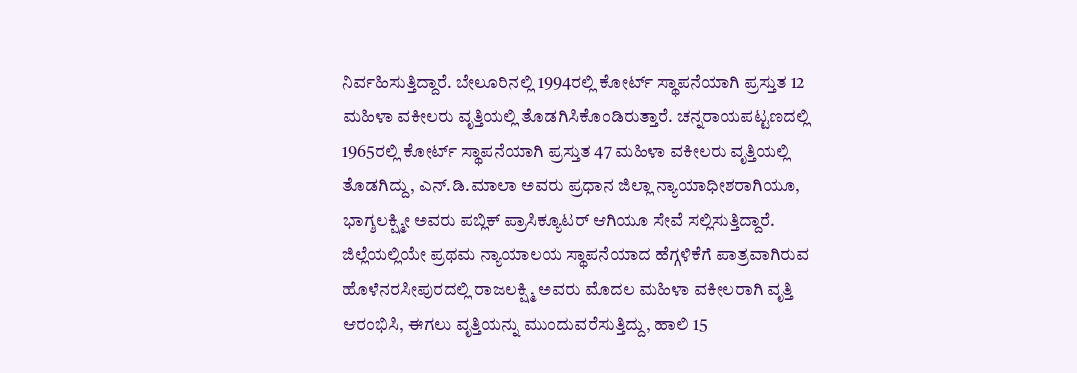ನಿರ್ವಹಿಸುತ್ತಿದ್ದಾರೆ. ಬೇಲೂರಿನಲ್ಲಿ 1994ರಲ್ಲಿ ಕೋರ್ಟ್ ಸ್ಥಾಪನೆಯಾಗಿ ಪ್ರಸ್ತುತ 12 ಮಹಿಳಾ ವಕೀಲರು ವೃತ್ತಿಯಲ್ಲಿ ತೊಡಗಿಸಿಕೊಂಡಿರುತ್ತಾರೆ. ಚನ್ನರಾಯಪಟ್ಟಣದಲ್ಲಿ 1965ರಲ್ಲಿ ಕೋರ್ಟ್ ಸ್ಥಾಪನೆಯಾಗಿ ಪ್ರಸ್ತುತ 47 ಮಹಿಳಾ ವಕೀಲರು ವೃತ್ತಿಯಲ್ಲಿ ತೊಡಗಿದ್ದು, ಎನ್.ಡಿ.ಮಾಲಾ ಅವರು ಪ್ರಧಾನ ಜಿಲ್ಲಾ ನ್ಯಾಯಾಧೀಶರಾಗಿಯೂ, ಭಾಗ್ಶಲಕ್ಷ್ಮೀ ಅವರು ಪಬ್ಲಿಕ್ ಪ್ರಾಸಿಕ್ಯೂಟರ್ ಆಗಿಯೂ ಸೇವೆ ಸಲ್ಲಿಸುತ್ತಿದ್ದಾರೆ.  ಜಿಲ್ಲೆಯಲ್ಲಿಯೇ ಪ್ರಥಮ ನ್ಯಾಯಾಲಯ ಸ್ಥಾಪನೆಯಾದ ಹೆಗ್ಗಳಿಕೆಗೆ ಪಾತ್ರವಾಗಿರುವ ಹೊಳೆನರಸೀಪುರದಲ್ಲಿ ರಾಜಲಕ್ಷ್ಮಿ ಅವರು ಮೊದಲ ಮಹಿಳಾ ವಕೀಲರಾಗಿ ವೃತ್ತಿ ಆರಂಭಿಸಿ, ಈಗಲು ವೃತ್ತಿಯನ್ನು ಮುಂದುವರೆಸುತ್ತಿದ್ದು, ಹಾಲಿ 15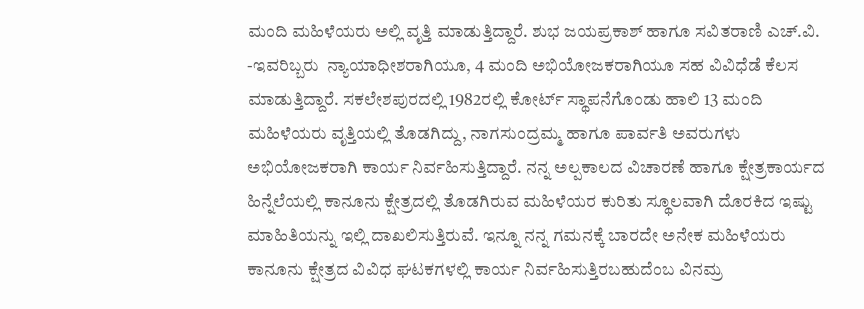ಮಂದಿ ಮಹಿಳೆಯರು ಅಲ್ಲಿ ವೃತ್ತಿ ಮಾಡುತ್ತಿದ್ದಾರೆ. ಶುಭ ಜಯಪ್ರಕಾಶ್ ಹಾಗೂ ಸವಿತರಾಣಿ ಎಚ್.ವಿ. -ಇವರಿಬ್ಬರು  ನ್ಯಾಯಾಧೀಶರಾಗಿಯೂ, 4 ಮಂದಿ ಅಭಿಯೋಜಕರಾಗಿಯೂ ಸಹ ವಿವಿಧೆಡೆ ಕೆಲಸ ಮಾಡುತ್ತಿದ್ದಾರೆ. ಸಕಲೇಶಪುರದಲ್ಲಿ 1982ರಲ್ಲಿ ಕೋರ್ಟ್ ಸ್ಥಾಪನೆಗೊಂಡು ಹಾಲಿ 13 ಮಂದಿ ಮಹಿಳೆಯರು ವೃತ್ತಿಯಲ್ಲಿ ತೊಡಗಿದ್ದು, ನಾಗಸುಂದ್ರಮ್ಮ ಹಾಗೂ ಪಾರ್ವತಿ ಅವರುಗಳು ಅಭಿಯೋಜಕರಾಗಿ ಕಾರ್ಯ ನಿರ್ವಹಿಸುತ್ತಿದ್ದಾರೆ. ನನ್ನ ಅಲ್ಪಕಾಲದ ವಿಚಾರಣೆ ಹಾಗೂ ಕ್ಷೇತ್ರಕಾರ್ಯದ ಹಿನ್ನೆಲೆಯಲ್ಲಿ ಕಾನೂನು ಕ್ಷೇತ್ರದಲ್ಲಿ ತೊಡಗಿರುವ ಮಹಿಳೆಯರ ಕುರಿತು ಸ್ಥೂಲವಾಗಿ ದೊರಕಿದ ಇಷ್ಟು  ಮಾಹಿತಿಯನ್ನು ಇಲ್ಲಿ ದಾಖಲಿಸುತ್ತಿರುವೆ. ಇನ್ನೂ ನನ್ನ ಗಮನಕ್ಕೆ ಬಾರದೇ ಅನೇಕ ಮಹಿಳೆಯರು ಕಾನೂನು ಕ್ಷೇತ್ರದ ವಿವಿಧ ಘಟಕಗಳಲ್ಲಿ ಕಾರ್ಯ ನಿರ್ವಹಿಸುತ್ತಿರಬಹುದೆಂಬ ವಿನಮ್ರ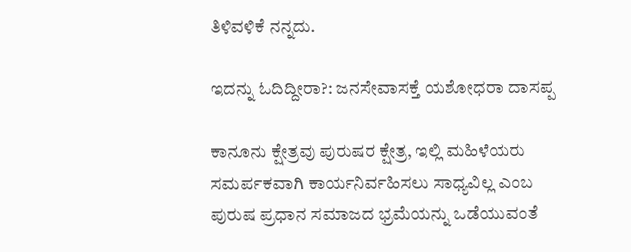ತಿಳಿವಳಿಕೆ ನನ್ನದು.

ಇದನ್ನು ಓದಿದ್ದೀರಾ?: ಜನಸೇವಾಸಕ್ತೆ ಯಶೋಧರಾ ದಾಸಪ್ಪ

ಕಾನೂನು ಕ್ಷೇತ್ರವು ಪುರುಷರ ಕ್ಷೇತ್ರ, ಇಲ್ಲಿ ಮಹಿಳೆಯರು ಸಮರ್ಪಕವಾಗಿ ಕಾರ್ಯನಿರ್ವಹಿಸಲು ಸಾಧ್ಯವಿಲ್ಲ ಎಂಬ ಪುರುಷ ಪ್ರಧಾನ ಸಮಾಜದ ಭ್ರಮೆಯನ್ನು ಒಡೆಯುವಂತೆ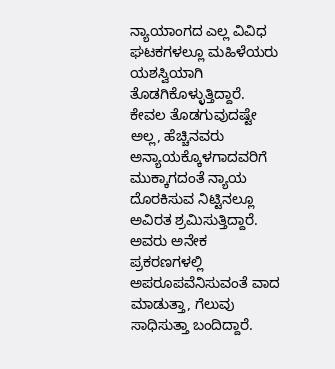ನ್ಯಾಯಾಂಗದ ಎಲ್ಲ ವಿವಿಧ ಘಟಕಗಳಲ್ಲೂ ಮಹಿಳೆಯರು ಯಶಸ್ವಿಯಾಗಿ ತೊಡಗಿಕೊಳ್ಳುತ್ತಿದ್ದಾರೆ. ಕೇವಲ ತೊಡಗುವುದಷ್ಟೇ ಅಲ್ಲ, ಹೆಚ್ಚಿನವರು ಅನ್ಯಾಯಕ್ಕೊಳಗಾದವರಿಗೆ ಮುಕ್ಕಾಗದಂತೆ ನ್ಯಾಯ ದೊರಕಿಸುವ ನಿಟ್ಟಿನಲ್ಲೂ ಅವಿರತ ಶ್ರಮಿಸುತ್ತಿದ್ದಾರೆ. ಅವರು ಅನೇಕ ಪ್ರಕರಣಗಳಲ್ಲಿ ಅಪರೂಪವೆನಿಸುವಂತೆ ವಾದ ಮಾಡುತ್ತಾ, ಗೆಲುವು ಸಾಧಿಸುತ್ತಾ ಬಂದಿದ್ದಾರೆ.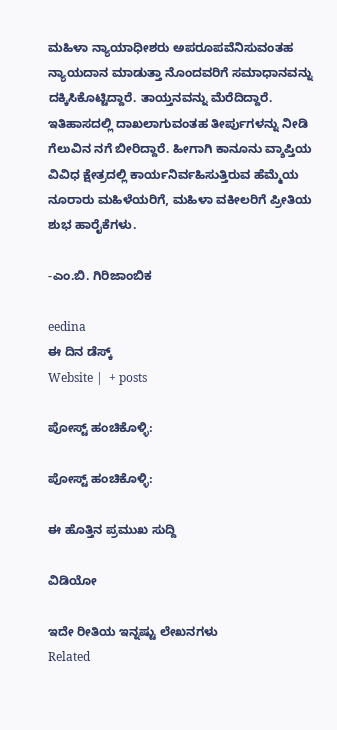ಮಹಿಳಾ ನ್ಯಾಯಾಧೀಶರು ಅಪರೂಪವೆನಿಸುವಂತಹ ನ್ಯಾಯದಾನ ಮಾಡುತ್ತಾ ನೊಂದವರಿಗೆ ಸಮಾಧಾನವನ್ನು ದಕ್ಕಿಸಿಕೊಟ್ಟಿದ್ದಾರೆ. ತಾಯ್ತನವನ್ನು ಮೆರೆದಿದ್ದಾರೆ. ಇತಿಹಾಸದಲ್ಲಿ ದಾಖಲಾಗುವಂತಹ ತೀರ್ಪುಗಳನ್ನು ನೀಡಿ ಗೆಲುವಿನ ನಗೆ ಬೀರಿದ್ದಾರೆ. ಹೀಗಾಗಿ ಕಾನೂನು ವ್ಶಾಪ್ತಿಯ ವಿವಿಧ ಕ್ಷೇತ್ರದಲ್ಲಿ ಕಾರ್ಯನಿರ್ವಹಿಸುತ್ತಿರುವ ಹೆಮ್ಮೆಯ ನೂರಾರು ಮಹಿಳೆಯರಿಗೆ, ಮಹಿಳಾ ವಕೀಲರಿಗೆ ಪ್ರೀತಿಯ ಶುಭ ಹಾರೈಕೆಗಳು.

-ಎಂ.ಬಿ. ಗಿರಿಜಾಂಬಿಕ

eedina
ಈ ದಿನ ಡೆಸ್ಕ್‌
Website |  + posts

ಪೋಸ್ಟ್ ಹಂಚಿಕೊಳ್ಳಿ:

ಪೋಸ್ಟ್ ಹಂಚಿಕೊಳ್ಳಿ:

ಈ ಹೊತ್ತಿನ ಪ್ರಮುಖ ಸುದ್ದಿ

ವಿಡಿಯೋ

ಇದೇ ರೀತಿಯ ಇನ್ನಷ್ಟು ಲೇಖನಗಳು
Related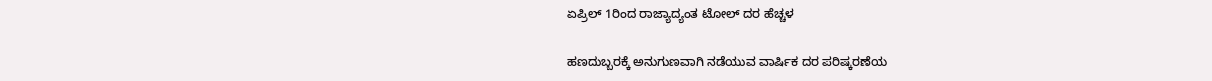ಏಪ್ರಿಲ್ 1ರಿಂದ ರಾಜ್ಯಾದ್ಯಂತ ಟೋಲ್ ದರ ಹೆಚ್ಚಳ

ಹಣದುಬ್ಬರಕ್ಕೆ ಅನುಗುಣವಾಗಿ ನಡೆಯುವ ವಾರ್ಷಿಕ ದರ ಪರಿಷ್ಕರಣೆಯ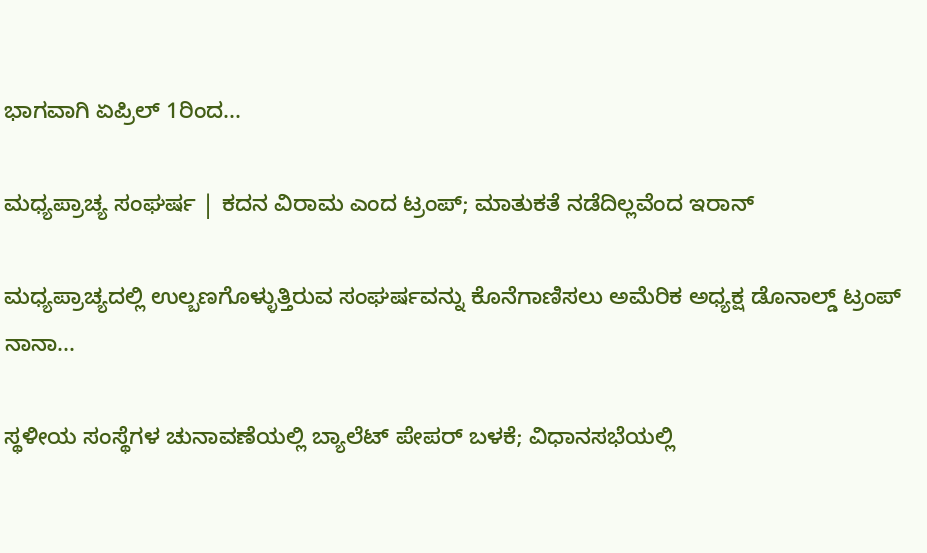ಭಾಗವಾಗಿ ಏಪ್ರಿಲ್ 1ರಿಂದ...

ಮಧ್ಯಪ್ರಾಚ್ಯ ಸಂಘರ್ಷ | ಕದನ ವಿರಾಮ ಎಂದ ಟ್ರಂಪ್; ಮಾತುಕತೆ ನಡೆದಿಲ್ಲವೆಂದ ಇರಾನ್

ಮಧ್ಯಪ್ರಾಚ್ಯದಲ್ಲಿ ಉಲ್ಬಣಗೊಳ್ಳುತ್ತಿರುವ ಸಂಘರ್ಷವನ್ನು ಕೊನೆಗಾಣಿಸಲು ಅಮೆರಿಕ ಅಧ್ಯಕ್ಷ ಡೊನಾಲ್ಡ್‌ ಟ್ರಂಪ್ ನಾನಾ...

ಸ್ಥಳೀಯ ಸಂಸ್ಥೆಗಳ ಚುನಾವಣೆಯಲ್ಲಿ ಬ್ಯಾಲೆಟ್ ಪೇಪರ್ ಬಳಕೆ; ವಿಧಾನಸಭೆಯಲ್ಲಿ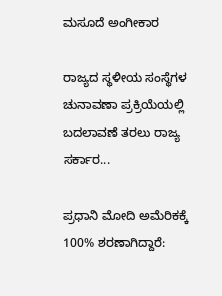ಮಸೂದೆ ಅಂಗೀಕಾರ

ರಾಜ್ಯದ ಸ್ಥಳೀಯ ಸಂಸ್ಥೆಗಳ ಚುನಾವಣಾ ಪ್ರಕ್ರಿಯೆಯಲ್ಲಿ ಬದಲಾವಣೆ ತರಲು ರಾಜ್ಯ ಸರ್ಕಾರ...

ಪ್ರಧಾನಿ ಮೋದಿ ಅಮೆರಿಕಕ್ಕೆ 100% ಶರಣಾಗಿದ್ದಾರೆ: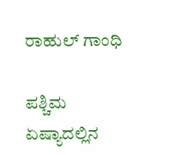ರಾಹುಲ್ ಗಾಂಧಿ

ಪಶ್ಚಿಮ ಏಷ್ಯಾದಲ್ಲಿನ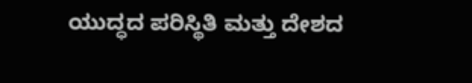ಯುದ್ಧದ ಪರಿಸ್ಥಿತಿ ಮತ್ತು ದೇಶದ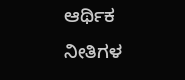ಆರ್ಥಿಕ ನೀತಿಗಳ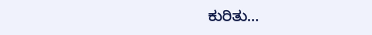ಕುರಿತು...